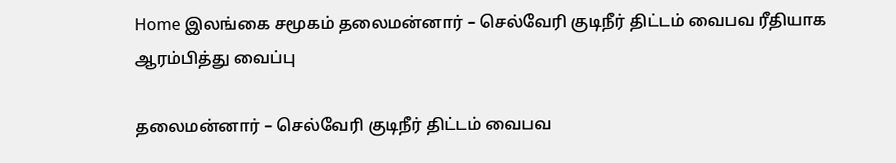Home இலங்கை சமூகம் தலைமன்னார் – செல்வேரி குடிநீர் திட்டம் வைபவ ரீதியாக ஆரம்பித்து வைப்பு

தலைமன்னார் – செல்வேரி குடிநீர் திட்டம் வைபவ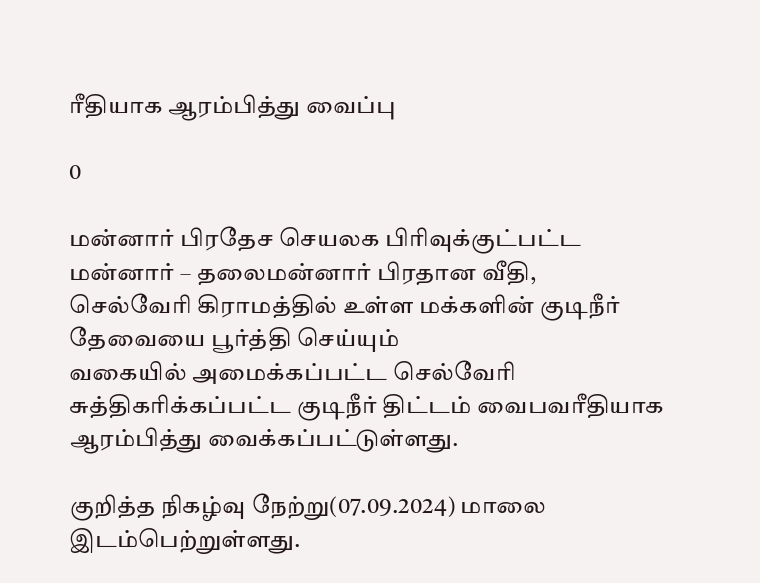ரீதியாக ஆரம்பித்து வைப்பு

0

மன்னார் பிரதேச செயலக பிரிவுக்குட்பட்ட மன்னார் – தலைமன்னார் பிரதான வீதி,
செல்வேரி கிராமத்தில் உள்ள மக்களின் குடிநீர் தேவையை பூர்த்தி செய்யும்
வகையில் அமைக்கப்பட்ட செல்வேரி சுத்திகரிக்கப்பட்ட குடிநீர் திட்டம் வைபவரீதியாக ஆரம்பித்து வைக்கப்பட்டுள்ளது.

குறித்த நிகழ்வு நேற்று(07.09.2024) மாலை இடம்பெற்றுள்ளது.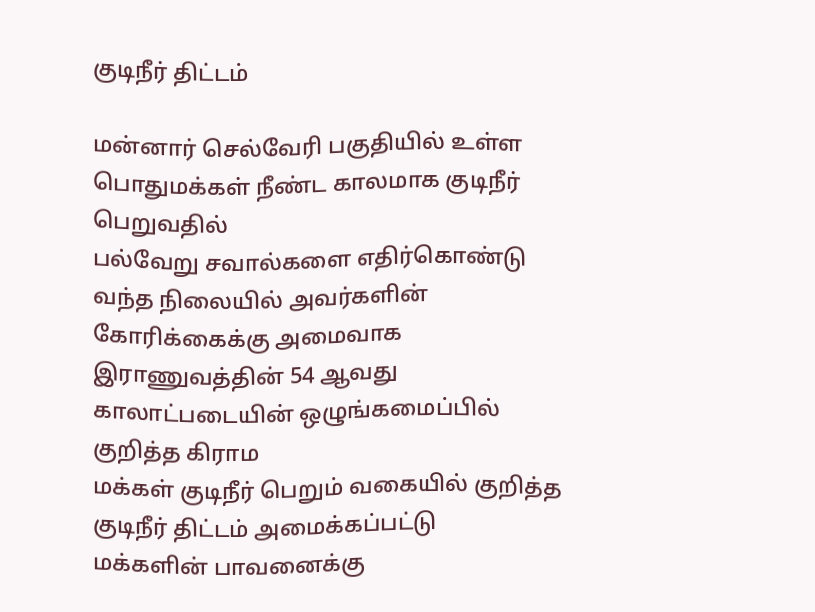குடிநீர் திட்டம்

மன்னார் செல்வேரி பகுதியில் உள்ள பொதுமக்கள் நீண்ட காலமாக குடிநீர் பெறுவதில்
பல்வேறு சவால்களை எதிர்கொண்டு வந்த நிலையில் அவர்களின் கோரிக்கைக்கு அமைவாக
இராணுவத்தின் 54 ஆவது காலாட்படையின் ஒழுங்கமைப்பில் குறித்த கிராம
மக்கள் குடிநீர் பெறும் வகையில் குறித்த குடிநீர் திட்டம் அமைக்கப்பட்டு
மக்களின் பாவனைக்கு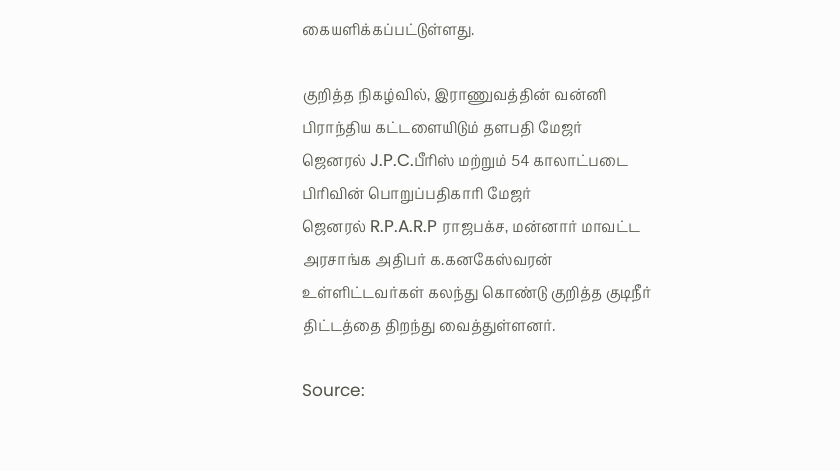கையளிக்கப்பட்டுள்ளது.

குறித்த நிகழ்வில், இராணுவத்தின் வன்னி பிராந்திய கட்டளையிடும் தளபதி மேஜர்
ஜெனரல் J.P.C.பீரிஸ் மற்றும் 54 காலாட்படை பிரிவின் பொறுப்பதிகாரி மேஜர்
ஜெனரல் R.P.A.R.P ராஜபக்ச, மன்னார் மாவட்ட அரசாங்க அதிபர் க.கனகேஸ்வரன்
உள்ளிட்டவர்கள் கலந்து கொண்டு குறித்த குடிநீர் திட்டத்தை திறந்து வைத்துள்ளனர்.

Source: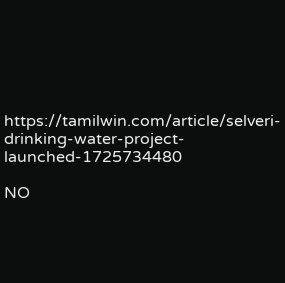https://tamilwin.com/article/selveri-drinking-water-project-launched-1725734480

NO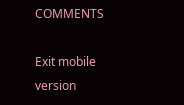COMMENTS

Exit mobile version